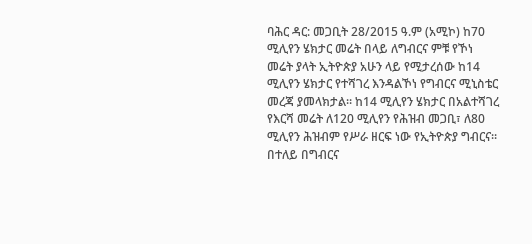ባሕር ዳር: መጋቢት 28/2015 ዓ.ም (አሚኮ) ከ70 ሚሊየን ሄክታር መሬት በላይ ለግብርና ምቹ የኾነ መሬት ያላት ኢትዮጵያ አሁን ላይ የሚታረሰው ከ14 ሚሊየን ሄክታር የተሻገረ እንዳልኾነ የግብርና ሚኒስቴር መረጃ ያመላክታል። ከ14 ሚሊየን ሄክታር በአልተሻገረ የእርሻ መሬት ለ120 ሚሊየን የሕዝብ መጋቢ፣ ለ80 ሚሊየን ሕዝብም የሥራ ዘርፍ ነው የኢትዮጵያ ግብርና። በተለይ በግብርና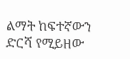ልማት ከፍተኛውን ድርሻ የሚይዘው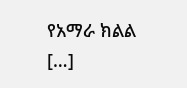የአማራ ክልል […]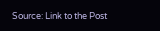Source: Link to the Post